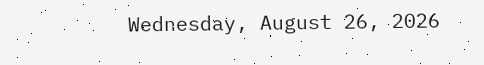Wednesday, August 26, 2026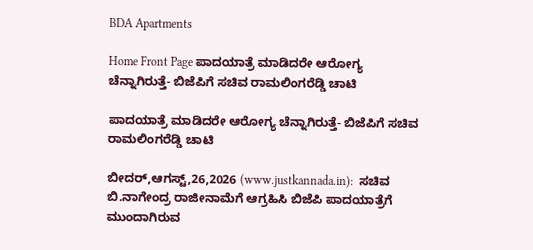BDA Apartments

Home Front Page ಪಾದಯಾತ್ರೆ ಮಾಡಿದರೇ ಆರೋಗ್ಯ ಚೆನ್ನಾಗಿರುತ್ತೆ- ಬಿಜೆಪಿಗೆ ಸಚಿವ ರಾಮಲಿಂಗರೆಡ್ಡಿ ಚಾಟಿ

ಪಾದಯಾತ್ರೆ ಮಾಡಿದರೇ ಆರೋಗ್ಯ ಚೆನ್ನಾಗಿರುತ್ತೆ- ಬಿಜೆಪಿಗೆ ಸಚಿವ ರಾಮಲಿಂಗರೆಡ್ಡಿ ಚಾಟಿ

ಬೀದರ್,ಆಗಸ್ಟ್,26,2026 (www.justkannada.in):  ಸಚಿವ ಬಿ.ನಾಗೇಂದ್ರ ರಾಜೀನಾಮೆಗೆ ಆಗ್ರಹಿಸಿ ಬಿಜೆಪಿ ಪಾದಯಾತ್ರೆಗೆ ಮುಂದಾಗಿರುವ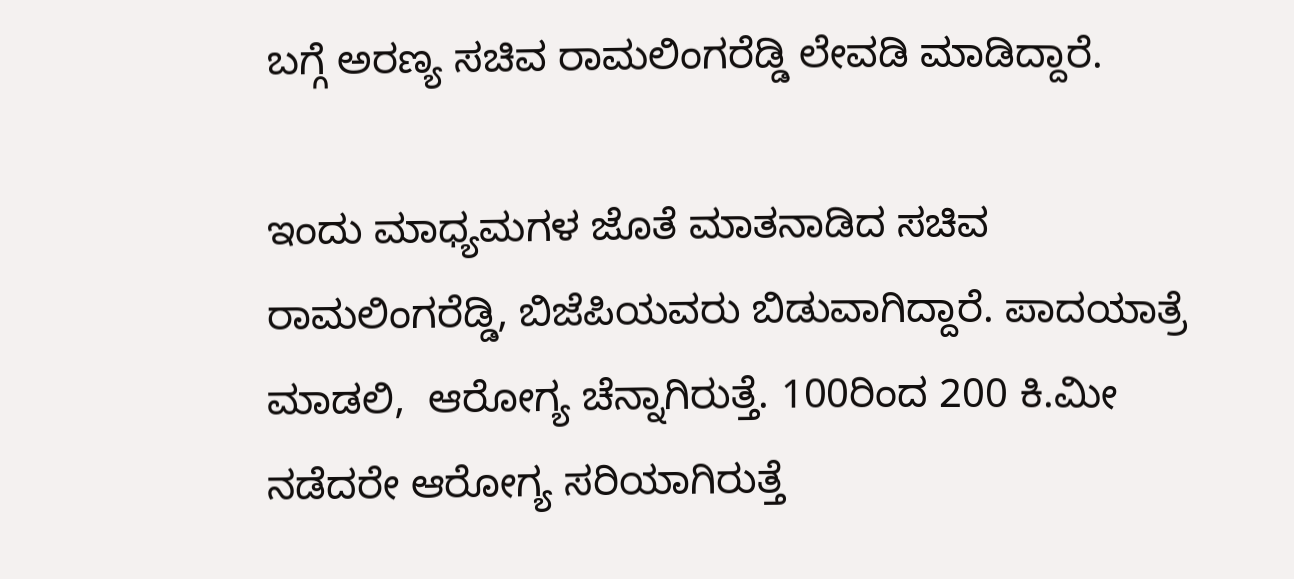ಬಗ್ಗೆ ಅರಣ್ಯ ಸಚಿವ ರಾಮಲಿಂಗರೆಡ್ಡಿ ಲೇವಡಿ ಮಾಡಿದ್ದಾರೆ.

ಇಂದು ಮಾಧ್ಯಮಗಳ ಜೊತೆ ಮಾತನಾಡಿದ ಸಚಿವ ರಾಮಲಿಂಗರೆಡ್ಡಿ, ಬಿಜೆಪಿಯವರು ಬಿಡುವಾಗಿದ್ದಾರೆ. ಪಾದಯಾತ್ರೆ ಮಾಡಲಿ,  ಆರೋಗ್ಯ ಚೆನ್ನಾಗಿರುತ್ತೆ. 100ರಿಂದ 200 ಕಿ.ಮೀ ನಡೆದರೇ ಆರೋಗ್ಯ ಸರಿಯಾಗಿರುತ್ತೆ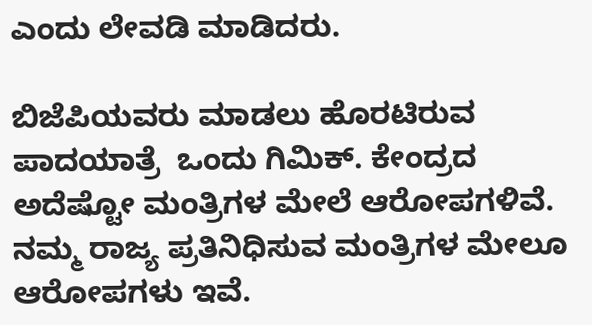ಎಂದು ಲೇವಡಿ ಮಾಡಿದರು.

ಬಿಜೆಪಿಯವರು ಮಾಡಲು ಹೊರಟಿರುವ ಪಾದಯಾತ್ರೆ  ಒಂದು ಗಿಮಿಕ್‌. ಕೇಂದ್ರದ ಅದೆಷ್ಟೋ ಮಂತ್ರಿಗಳ ಮೇಲೆ ಆರೋಪಗಳಿವೆ. ನಮ್ಮ ರಾಜ್ಯ ಪ್ರತಿನಿಧಿಸುವ ಮಂತ್ರಿಗಳ ಮೇಲೂ ಆರೋಪಗಳು ಇವೆ.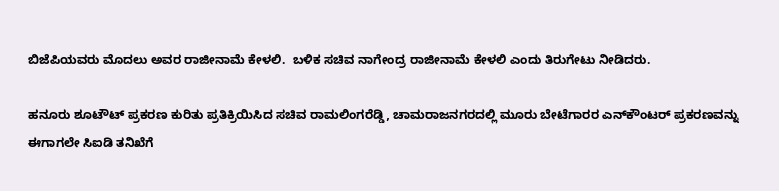ಬಿಜೆಪಿಯವರು ಮೊದಲು ಅವರ ರಾಜೀನಾಮೆ ಕೇಳಲಿ.  ಬಳಿಕ ಸಚಿವ ನಾಗೇಂದ್ರ ರಾಜೀನಾಮೆ ಕೇಳಲಿ ಎಂದು ತಿರುಗೇಟು ನೀಡಿದರು.

ಹನೂರು ಶೂಟೌಟ್ ಪ್ರಕರಣ ಕುರಿತು ಪ್ರತಿಕ್ರಿಯಿಸಿದ ಸಚಿವ ರಾಮಲಿಂಗರೆಡ್ಡಿ, ಚಾಮರಾಜನಗರದಲ್ಲಿ ಮೂರು ಬೇಟೆಗಾರರ ಎನ್‌ಕೌಂಟರ್ ಪ್ರಕರಣವನ್ನು ಈಗಾಗಲೇ ಸಿಐಡಿ ತನಿಖೆಗೆ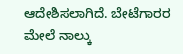ಆದೇಶಿಸಲಾಗಿದೆ. ಬೇಟೆಗಾರರ ಮೇಲೆ ನಾಲ್ಕು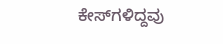ಕೇಸ್‌ಗಳಿದ್ದವು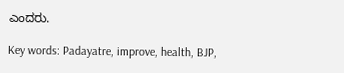ಎಂದರು.

Key words: Padayatre, improve, health, BJP,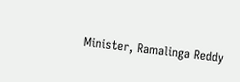Minister, Ramalinga Reddy